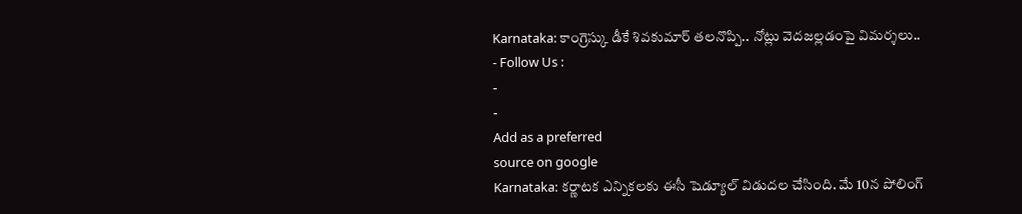Karnataka: కాంగ్రెస్కు డీకే శివకుమార్ తలనొప్పి.. నోట్లు వెదజల్లడంపై విమర్శలు..
- Follow Us :
-
-
Add as a preferred
source on google
Karnataka: కర్ణాటక ఎన్నికలకు ఈసీ షెడ్యూల్ విడుదల చేసింది. మే 10న పోలింగ్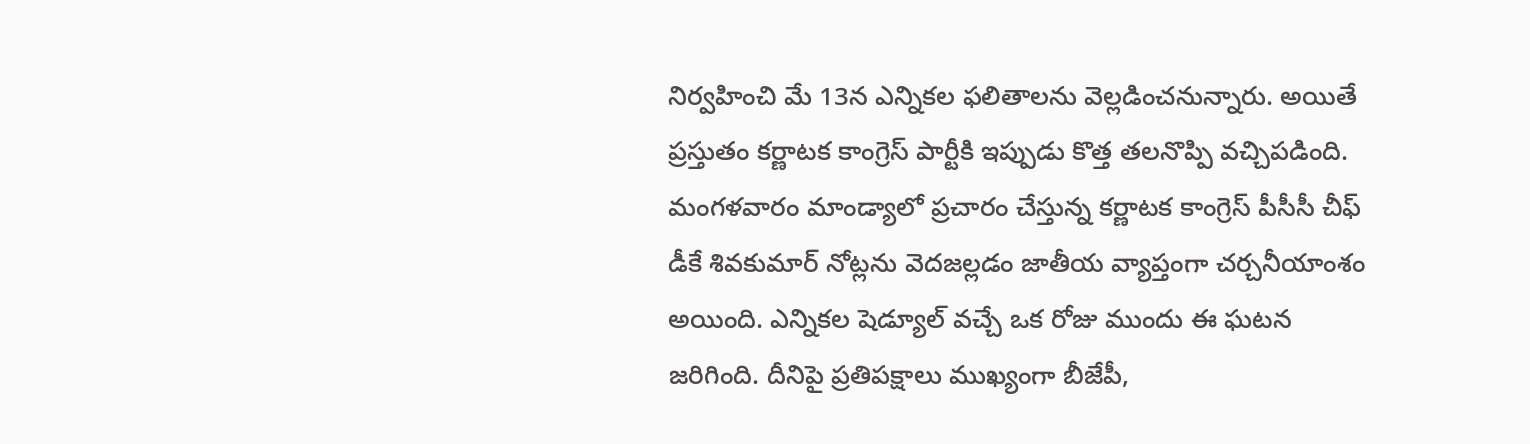నిర్వహించి మే 13న ఎన్నికల ఫలితాలను వెల్లడించనున్నారు. అయితే ప్రస్తుతం కర్ణాటక కాంగ్రెస్ పార్టీకి ఇప్పుడు కొత్త తలనొప్పి వచ్చిపడింది. మంగళవారం మాండ్యాలో ప్రచారం చేస్తున్న కర్ణాటక కాంగ్రెస్ పీసీసీ చీఫ్ డీకే శివకుమార్ నోట్లను వెదజల్లడం జాతీయ వ్యాప్తంగా చర్చనీయాంశం అయింది. ఎన్నికల షెడ్యూల్ వచ్చే ఒక రోజు ముందు ఈ ఘటన జరిగింది. దీనిపై ప్రతిపక్షాలు ముఖ్యంగా బీజేపీ,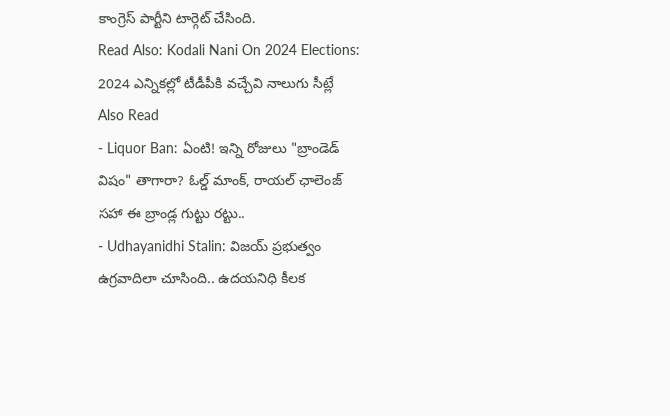కాంగ్రెస్ పార్టీని టార్గెట్ చేసింది.
Read Also: Kodali Nani On 2024 Elections: 2024 ఎన్నికల్లో టీడీపీకి వచ్చేవి నాలుగు సీట్లే
Also Read
- Liquor Ban: ఏంటి! ఇన్ని రోజులు "బ్రాండెడ్ విషం" తాగారా? ఓల్డ్ మాంక్, రాయల్ ఛాలెంజ్ సహా ఈ బ్రాండ్ల గుట్టు రట్టు..
- Udhayanidhi Stalin: విజయ్ ప్రభుత్వం ఉగ్రవాదిలా చూసింది.. ఉదయనిధి కీలక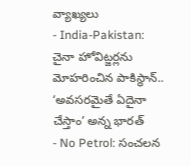వ్యాఖ్యలు
- India-Pakistan: చైనా హోవిట్జర్లను మోహరించిన పాకిస్థాన్.. ‘అవసరమైతే ఏదైనా చేస్తాం’ అన్న భారత్
- No Petrol: సంచలన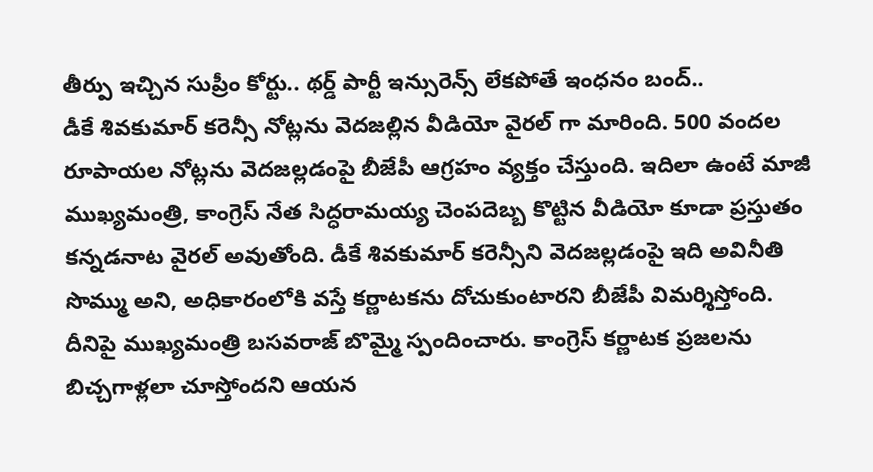తీర్పు ఇచ్చిన సుప్రీం కోర్టు.. థర్డ్ పార్టీ ఇన్సురెన్స్ లేకపోతే ఇంధనం బంద్..
డీకే శివకుమార్ కరెన్సీ నోట్లను వెదజల్లిన వీడియో వైరల్ గా మారింది. 500 వందల రూపాయల నోట్లను వెదజల్లడంపై బీజేపీ ఆగ్రహం వ్యక్తం చేస్తుంది. ఇదిలా ఉంటే మాజీ ముఖ్యమంత్రి, కాంగ్రెస్ నేత సిద్ధరామయ్య చెంపదెబ్బ కొట్టిన వీడియో కూడా ప్రస్తుతం కన్నడనాట వైరల్ అవుతోంది. డీకే శివకుమార్ కరెన్సీని వెదజల్లడంపై ఇది అవినీతి సొమ్ము అని, అధికారంలోకి వస్తే కర్ణాటకను దోచుకుంటారని బీజేపీ విమర్శిస్తోంది.
దీనిపై ముఖ్యమంత్రి బసవరాజ్ బొమ్మై స్పందించారు. కాంగ్రెస్ కర్ణాటక ప్రజలను బిచ్చగాళ్లలా చూస్తోందని ఆయన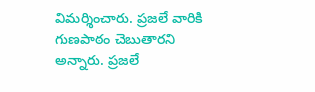విమర్శించారు. ప్రజలే వారికి గుణపాఠం చెబుతారని అన్నారు. ప్రజలే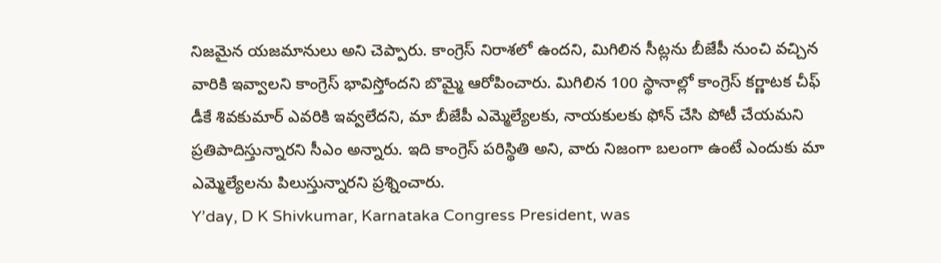నిజమైన యజమానులు అని చెప్పారు. కాంగ్రెస్ నిరాశలో ఉందని, మిగిలిన సీట్లను బీజేపీ నుంచి వచ్చిన వారికి ఇవ్వాలని కాంగ్రెస్ భావిస్తోందని బొమ్మై ఆరోపించారు. మిగిలిన 100 స్థానాల్లో కాంగ్రెస్ కర్ణాటక చీఫ్ డీకే శివకుమార్ ఎవరికి ఇవ్వలేదని, మా బీజేపీ ఎమ్మెల్యేలకు, నాయకులకు ఫోన్ చేసి పోటీ చేయమని ప్రతిపాదిస్తున్నారని సీఎం అన్నారు. ఇది కాంగ్రెస్ పరిస్థితి అని, వారు నిజంగా బలంగా ఉంటే ఎందుకు మా ఎమ్మెల్యేలను పిలుస్తున్నారని ప్రశ్నించారు.
Y’day, D K Shivkumar, Karnataka Congress President, was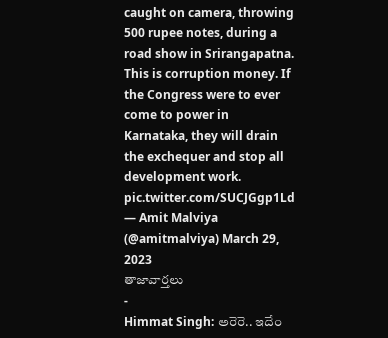caught on camera, throwing 500 rupee notes, during a road show in Srirangapatna. This is corruption money. If the Congress were to ever come to power in Karnataka, they will drain the exchequer and stop all development work. pic.twitter.com/SUCJGgp1Ld
— Amit Malviya (@amitmalviya) March 29, 2023
తాజావార్తలు
-
Himmat Singh: అరెరె.. ఇదేం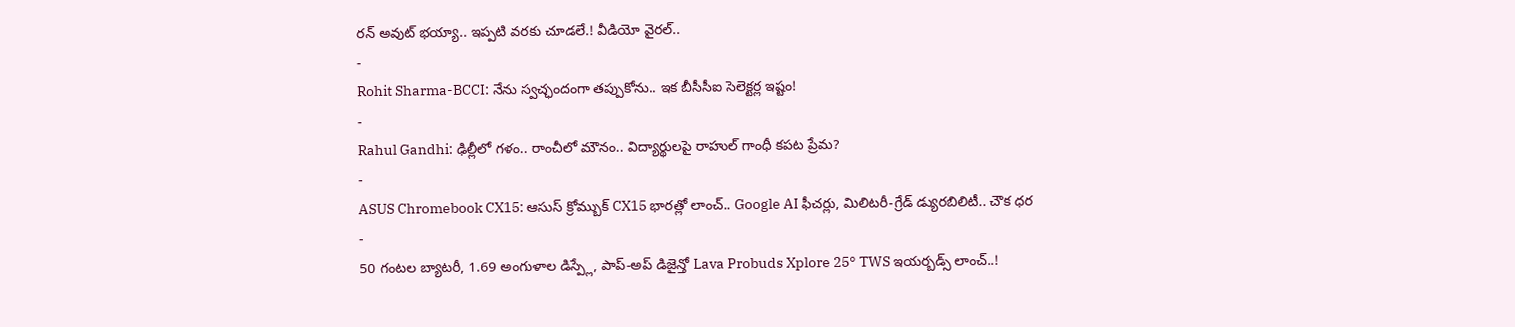రన్ అవుట్ భయ్యా.. ఇప్పటి వరకు చూడలే.! వీడియో వైరల్..
-
Rohit Sharma-BCCI: నేను స్వచ్ఛందంగా తప్పుకోను.. ఇక బీసీసీఐ సెలెక్టర్ల ఇష్టం!
-
Rahul Gandhi: ఢిల్లీలో గళం.. రాంచీలో మౌనం.. విద్యార్థులపై రాహుల్ గాంధీ కపట ప్రేమ?
-
ASUS Chromebook CX15: ఆసుస్ క్రోమ్బుక్ CX15 భారత్లో లాంచ్.. Google AI ఫీచర్లు, మిలిటరీ-గ్రేడ్ డ్యురబిలిటీ.. చౌక ధర
-
50 గంటల బ్యాటరీ, 1.69 అంగుళాల డిస్ప్లే, పాప్-అప్ డిజైన్తో Lava Probuds Xplore 25° TWS ఇయర్బడ్స్ లాంచ్..!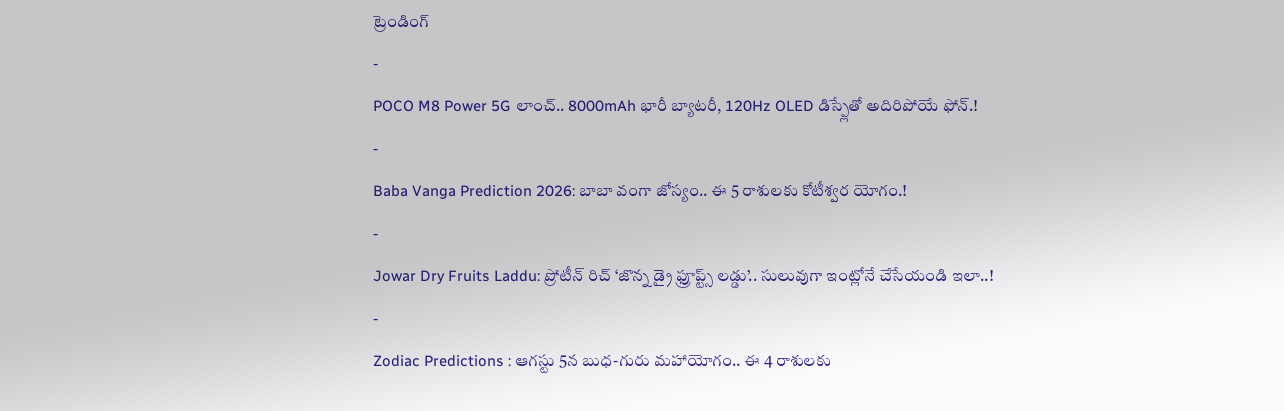ట్రెండింగ్
-
POCO M8 Power 5G లాంచ్.. 8000mAh భారీ బ్యాటరీ, 120Hz OLED డిస్ప్లేతో అదిరిపోయే ఫోన్.!
-
Baba Vanga Prediction 2026: బాబా వంగా జోస్యం.. ఈ 5 రాశులకు కోటీశ్వర యోగం.!
-
Jowar Dry Fruits Laddu: ప్రోటీన్ రిచ్ ‘జొన్న డ్రై ఫ్రూప్ట్స్ లడ్డు’.. సులువుగా ఇంట్లోనే చేసేయండి ఇలా..!
-
Zodiac Predictions : ఆగస్టు 5న బుధ-గురు మహాయోగం.. ఈ 4 రాశులకు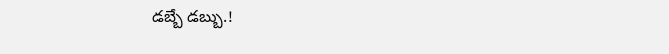డబ్బే డబ్బు.!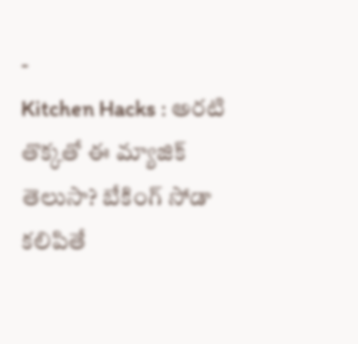-
Kitchen Hacks : అరటి తొక్కతో ఈ మ్యాజిక్ తెలుసా? బేకింగ్ సోడా కలిపితే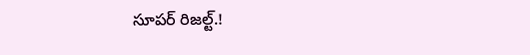సూపర్ రిజల్ట్.!